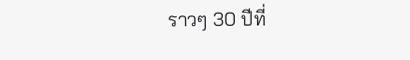ราวๆ 30 ปีที่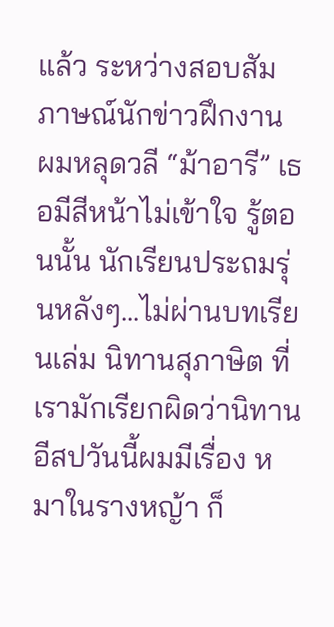แล้ว ระหว่างสอบสัมภาษณ์นักข่าวฝึกงาน ผมหลุดวลี “ม้าอารี” เธอมีสีหน้าไม่เข้าใจ รู้ตอนนั้น นักเรียนประถมรุ่นหลังๆ...ไม่ผ่านบทเรียนเล่ม นิทานสุภาษิต ที่เรามักเรียกผิดว่านิทานอีสปวันนี้ผมมีเรื่อง หมาในรางหญ้า ก็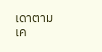เดาตามเค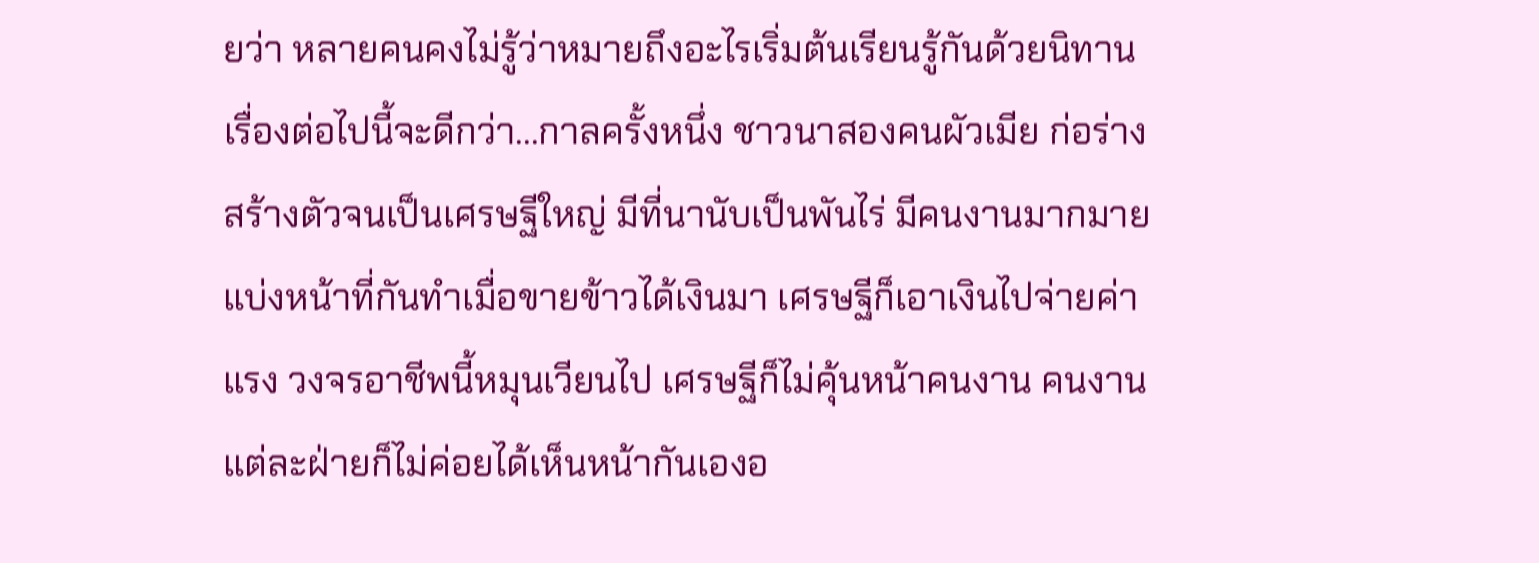ยว่า หลายคนคงไม่รู้ว่าหมายถึงอะไรเริ่มต้นเรียนรู้กันด้วยนิทาน เรื่องต่อไปนี้จะดีกว่า...กาลครั้งหนึ่ง ชาวนาสองคนผัวเมีย ก่อร่างสร้างตัวจนเป็นเศรษฐีใหญ่ มีที่นานับเป็นพันไร่ มีคนงานมากมายแบ่งหน้าที่กันทำเมื่อขายข้าวได้เงินมา เศรษฐีก็เอาเงินไปจ่ายค่าแรง วงจรอาชีพนี้หมุนเวียนไป เศรษฐีก็ไม่คุ้นหน้าคนงาน คนงานแต่ละฝ่ายก็ไม่ค่อยได้เห็นหน้ากันเองอ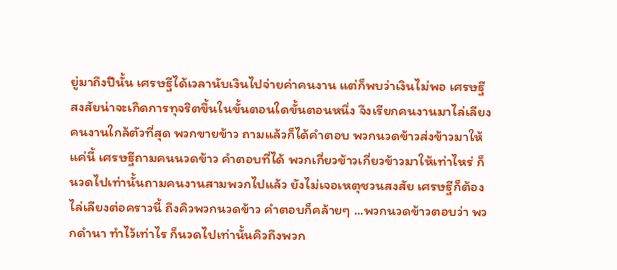ยู่มาถึงปีนั้น เศรษฐีได้เวลานับเงินไปจ่ายค่าคนงาน แต่ก็พบว่าเงินไม่พอ เศรษฐีสงสัยน่าจะเกิดการทุจริตขึ้นในขั้นตอนใดขั้นตอนหนึ่ง จึงเรียกคนงานมาไล่เลียงคนงานใกล้ตัวที่สุด พวกขายข้าว ถามแล้วก็ได้คำตอบ พวกนวดข้าวส่งข้าวมาให้แค่นี้ เศรษฐีถามคนนวดข้าว คำตอบที่ได้ พวกเกี่ยวข้าวเกี่ยวข้าวมาให้เท่าไหร่ ก็นวดไปเท่านั้นถามคนงานสามพวกไปแล้ว ยังไม่เจอเหตุชวนสงสัย เศรษฐีก็ต้องไล่เลียงต่อคราวนี้ ถึงคิวพวกนวดข้าว คำตอบก็คล้ายๆ ...พวกนวดข้าวตอบว่า พวกดำนา ทำไว้เท่าไร ก็นวดไปเท่านั้นคิวถึงพวก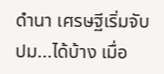ดำนา เศรษฐีเริ่มจับปม...ได้บ้าง เมื่อ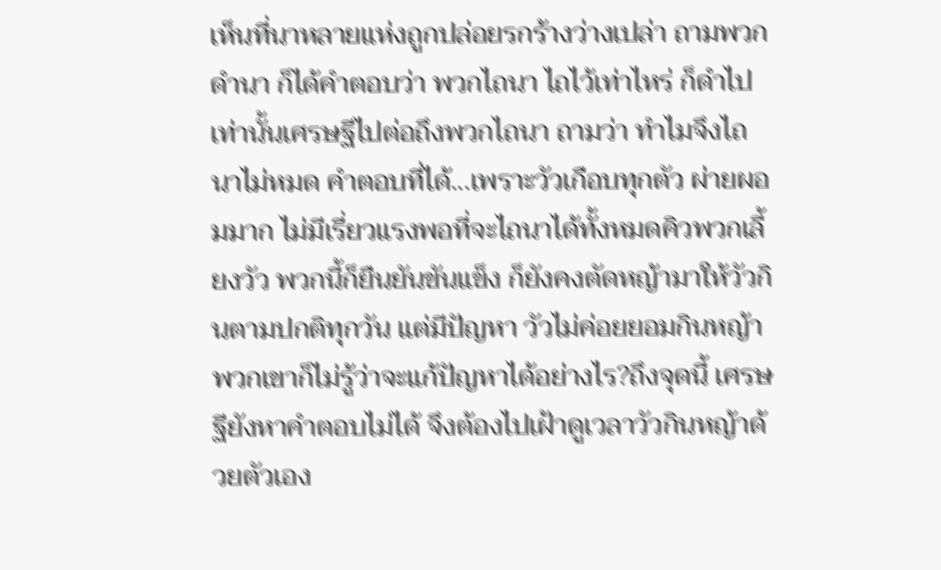เห็นที่นาหลายแห่งถูกปล่อยรกร้างว่างเปล่า ถามพวกดำนา ก็ได้คำตอบว่า พวกไถนา ไถไว้เท่าไหร่ ก็ดำไปเท่านั้นเศรษฐีไปต่อถึงพวกไถนา ถามว่า ทำไมจึงไถนาไม่หมด คำตอบที่ได้...เพราะวัวเกือบทุกตัว ผ่ายผอมมาก ไม่มีเรี่ยวแรงพอที่จะไถนาได้ทั้งหมดคิวพวกเลี้ยงวัว พวกนี้ก็ยืนยันขันแข็ง ก็ยังคงตัดหญ้ามาให้วัวกินตามปกติทุกวัน แต่มีปัญหา วัวไม่ค่อยยอมกินหญ้า พวกเขาก็ไม่รู้ว่าจะแก้ปัญหาได้อย่างไร?ถึงจุดนี้ เศรษฐียังหาคำตอบไม่ได้ จึงต้องไปเฝ้าดูเวลาวัวกินหญ้าด้วยตัวเอง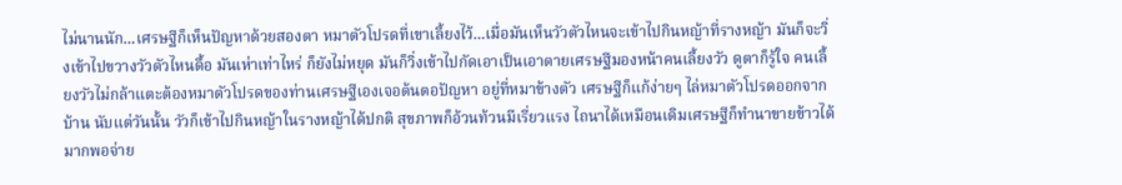ไม่นานนัก...เศรษฐีก็เห็นปัญหาด้วยสองตา หมาตัวโปรดที่เขาเลี้ยงไว้...เมื่อมันเห็นวัวตัวไหนจะเข้าไปกินหญ้าที่รางหญ้า มันก็จะวิ่งเข้าไปขวางวัวตัวไหนดื้อ มันเห่าเท่าไหร่ ก็ยังไม่หยุด มันก็วิ่งเข้าไปกัดเอาเป็นเอาตายเศรษฐีมองหน้าคนเลี้ยงวัว ดูตาก็รู้ใจ คนเลี้ยงวัวไม่กล้าแตะต้องหมาตัวโปรดของท่านเศรษฐีเองเจอต้นตอปัญหา อยู่ที่หมาข้างตัว เศรษฐีก็แก้ง่ายๆ ไล่หมาตัวโปรดออกจากบ้าน นับแต่วันนั้น วัวก็เข้าไปกินหญ้าในรางหญ้าได้ปกติ สุขภาพก็อ้วนท้วนมีเรี่ยวแรง ไถนาได้เหมือนเดิมเศรษฐีก็ทำนาขายข้าวได้มากพอจ่าย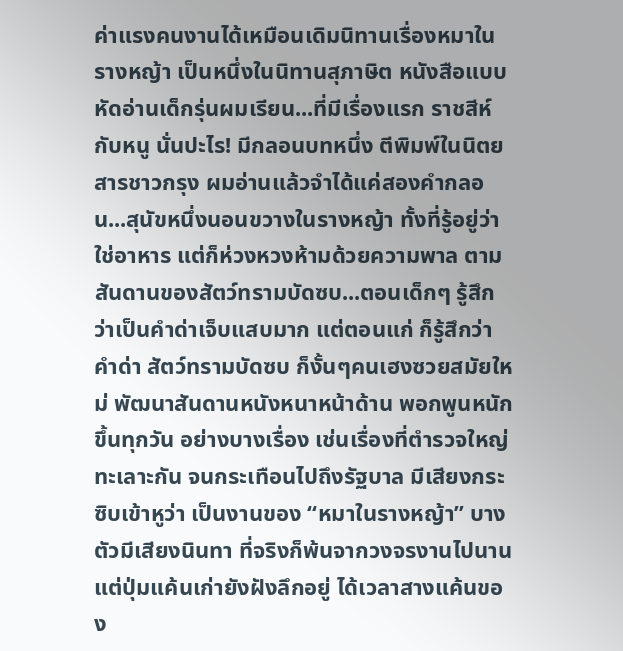ค่าแรงคนงานได้เหมือนเดิมนิทานเรื่องหมาในรางหญ้า เป็นหนึ่งในนิทานสุภาษิต หนังสือแบบหัดอ่านเด็กรุ่นผมเรียน...ที่มีเรื่องแรก ราชสีห์กับหนู นั่นปะไร! มีกลอนบทหนึ่ง ตีพิมพ์ในนิตยสารชาวกรุง ผมอ่านแล้วจำได้แค่สองคำกลอน...สุนัขหนึ่งนอนขวางในรางหญ้า ทั้งที่รู้อยู่ว่าใช่อาหาร แต่ก็ห่วงหวงห้ามด้วยความพาล ตามสันดานของสัตว์ทรามบัดซบ...ตอนเด็กๆ รู้สึกว่าเป็นคำด่าเจ็บแสบมาก แต่ตอนแก่ ก็รู้สึกว่าคำด่า สัตว์ทรามบัดซบ ก็งั้นๆคนเฮงซวยสมัยใหม่ พัฒนาสันดานหนังหนาหน้าด้าน พอกพูนหนักขึ้นทุกวัน อย่างบางเรื่อง เช่นเรื่องที่ตำรวจใหญ่ทะเลาะกัน จนกระเทือนไปถึงรัฐบาล มีเสียงกระซิบเข้าหูว่า เป็นงานของ “หมาในรางหญ้า” บางตัวมีเสียงนินทา ที่จริงก็พ้นจากวงจรงานไปนาน แต่ปุ่มแค้นเก่ายังฝังลึกอยู่ ได้เวลาสางแค้นของ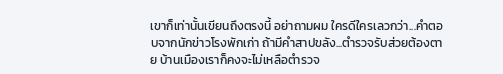เขาก็เท่านั้นเขียนถึงตรงนี้ อย่าถามผม ใครดีใครเลวกว่า...คำตอบจากนักข่าวโรงพักเก่า ถ้ามีคำสาปขลัง...ตำรวจรับส่วยต้องตาย บ้านเมืองเราก็คงจะไม่เหลือตำรวจ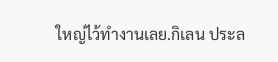ใหญ่ไว้ทำงานเลย.กิเลน ประล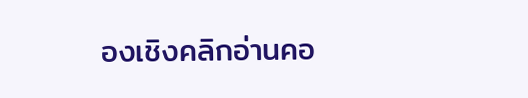องเชิงคลิกอ่านคอ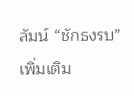ลัมน์ “ชักธงรบ” เพิ่มเติม